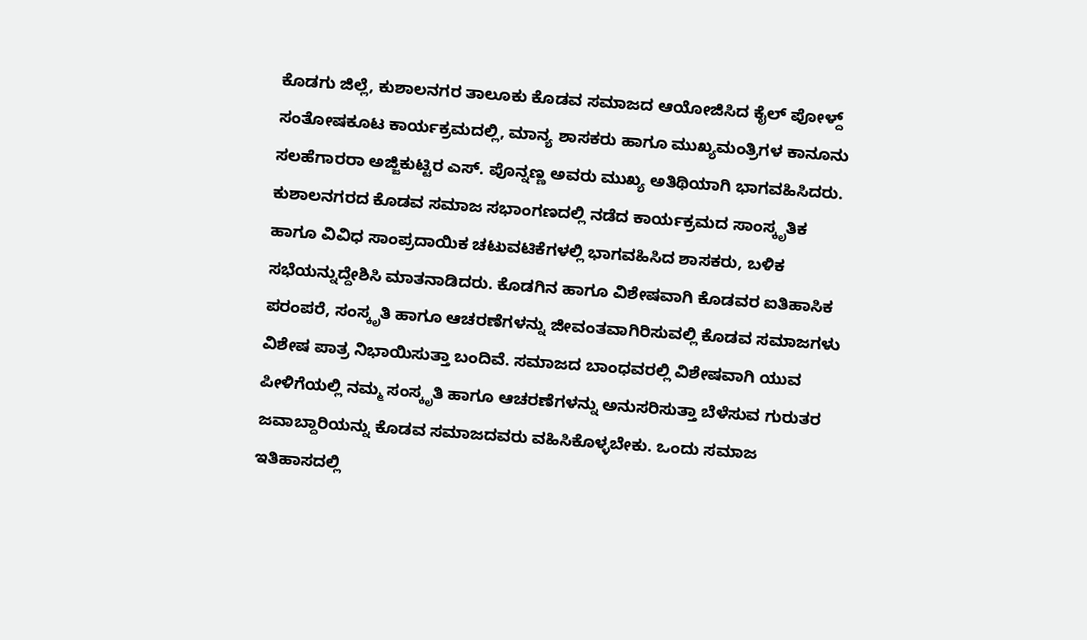ಕೊಡಗು ಜಿಲ್ಲೆ, ಕುಶಾಲನಗರ ತಾಲೂಕು ಕೊಡವ ಸಮಾಜದ ಆಯೋಜಿಸಿದ ಕೈಲ್ ಪೋಳ್ದ್ ಸಂತೋಷಕೂಟ ಕಾರ್ಯಕ್ರಮದಲ್ಲಿ, ಮಾನ್ಯ ಶಾಸಕರು ಹಾಗೂ ಮುಖ್ಯಮಂತ್ರಿಗಳ ಕಾನೂನು ಸಲಹೆಗಾರರಾ ಅಜ್ಜಿಕುಟ್ಟಿರ ಎಸ್. ಪೊನ್ನಣ್ಣ ಅವರು ಮುಖ್ಯ ಅತಿಥಿಯಾಗಿ ಭಾಗವಹಿಸಿದರು. ಕುಶಾಲನಗರದ ಕೊಡವ ಸಮಾಜ ಸಭಾಂಗಣದಲ್ಲಿ ನಡೆದ ಕಾರ್ಯಕ್ರಮದ ಸಾಂಸ್ಕೃತಿಕ ಹಾಗೂ ವಿವಿಧ ಸಾಂಪ್ರದಾಯಿಕ ಚಟುವಟಿಕೆಗಳಲ್ಲಿ ಭಾಗವಹಿಸಿದ ಶಾಸಕರು, ಬಳಿಕ ಸಭೆಯನ್ನುದ್ದೇಶಿಸಿ ಮಾತನಾಡಿದರು. ಕೊಡಗಿನ ಹಾಗೂ ವಿಶೇಷವಾಗಿ ಕೊಡವರ ಐತಿಹಾಸಿಕ ಪರಂಪರೆ, ಸಂಸ್ಕೃತಿ ಹಾಗೂ ಆಚರಣೆಗಳನ್ನು ಜೀವಂತವಾಗಿರಿಸುವಲ್ಲಿ ಕೊಡವ ಸಮಾಜಗಳು ವಿಶೇಷ ಪಾತ್ರ ನಿಭಾಯಿಸುತ್ತಾ ಬಂದಿವೆ. ಸಮಾಜದ ಬಾಂಧವರಲ್ಲಿ ವಿಶೇಷವಾಗಿ ಯುವ ಪೀಳಿಗೆಯಲ್ಲಿ ನಮ್ಮ ಸಂಸ್ಕೃತಿ ಹಾಗೂ ಆಚರಣೆಗಳನ್ನು ಅನುಸರಿಸುತ್ತಾ ಬೆಳೆಸುವ ಗುರುತರ ಜವಾಬ್ದಾರಿಯನ್ನು ಕೊಡವ ಸಮಾಜದವರು ವಹಿಸಿಕೊಳ್ಳಬೇಕು. ಒಂದು ಸಮಾಜ ಇತಿಹಾಸದಲ್ಲಿ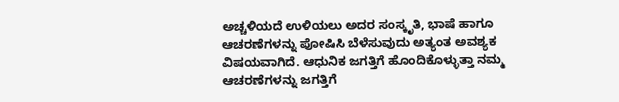ಅಚ್ಚಳಿಯದೆ ಉಳಿಯಲು ಅದರ ಸಂಸ್ಕೃತಿ, ಭಾಷೆ ಹಾಗೂ ಆಚರಣೆಗಳನ್ನು ಪೋಷಿಸಿ ಬೆಳೆಸುವುದು ಅತ್ಯಂತ ಅವಶ್ಯಕ ವಿಷಯವಾಗಿದೆ. ಆಧುನಿಕ ಜಗತ್ತಿಗೆ ಹೊಂದಿಕೊಳ್ಳುತ್ತಾ ನಮ್ಮ ಆಚರಣೆಗಳನ್ನು ಜಗತ್ತಿಗೆ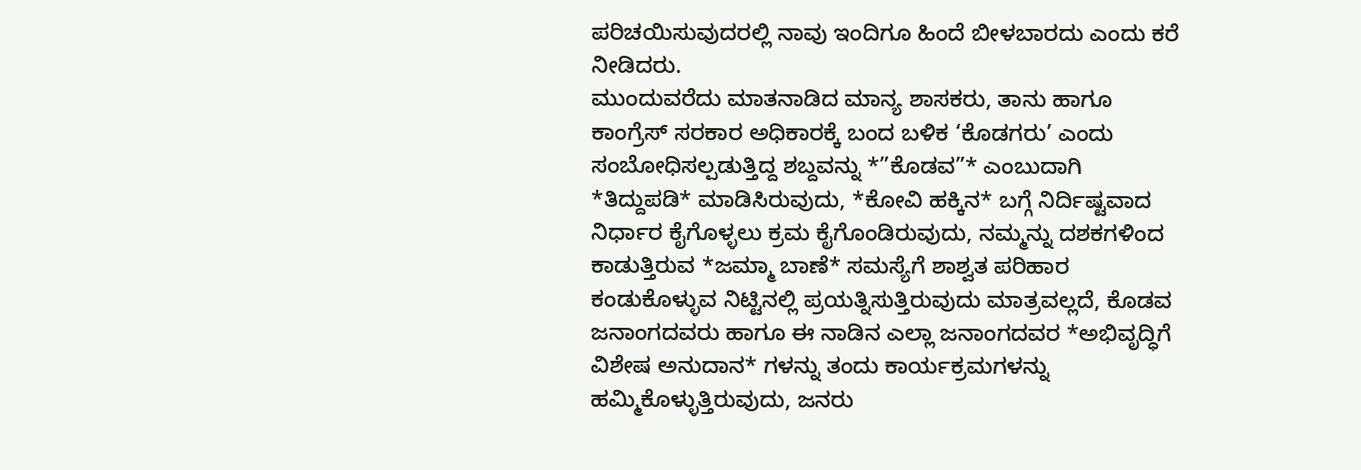ಪರಿಚಯಿಸುವುದರಲ್ಲಿ ನಾವು ಇಂದಿಗೂ ಹಿಂದೆ ಬೀಳಬಾರದು ಎಂದು ಕರೆ ನೀಡಿದರು.
ಮುಂದುವರೆದು ಮಾತನಾಡಿದ ಮಾನ್ಯ ಶಾಸಕರು, ತಾನು ಹಾಗೂ ಕಾಂಗ್ರೆಸ್ ಸರಕಾರ ಅಧಿಕಾರಕ್ಕೆ ಬಂದ ಬಳಿಕ ‘ಕೊಡಗರು’ ಎಂದು ಸಂಬೋಧಿಸಲ್ಪಡುತ್ತಿದ್ದ ಶಬ್ದವನ್ನು *”ಕೊಡವ”* ಎಂಬುದಾಗಿ *ತಿದ್ದುಪಡಿ* ಮಾಡಿಸಿರುವುದು, *ಕೋವಿ ಹಕ್ಕಿನ* ಬಗ್ಗೆ ನಿರ್ದಿಷ್ಟವಾದ ನಿರ್ಧಾರ ಕೈಗೊಳ್ಳಲು ಕ್ರಮ ಕೈಗೊಂಡಿರುವುದು, ನಮ್ಮನ್ನು ದಶಕಗಳಿಂದ ಕಾಡುತ್ತಿರುವ *ಜಮ್ಮಾ ಬಾಣೆ* ಸಮಸ್ಯೆಗೆ ಶಾಶ್ವತ ಪರಿಹಾರ ಕಂಡುಕೊಳ್ಳುವ ನಿಟ್ಟಿನಲ್ಲಿ ಪ್ರಯತ್ನಿಸುತ್ತಿರುವುದು ಮಾತ್ರವಲ್ಲದೆ, ಕೊಡವ ಜನಾಂಗದವರು ಹಾಗೂ ಈ ನಾಡಿನ ಎಲ್ಲಾ ಜನಾಂಗದವರ *ಅಭಿವೃದ್ಧಿಗೆ ವಿಶೇಷ ಅನುದಾನ* ಗಳನ್ನು ತಂದು ಕಾರ್ಯಕ್ರಮಗಳನ್ನು ಹಮ್ಮಿಕೊಳ್ಳುತ್ತಿರುವುದು, ಜನರು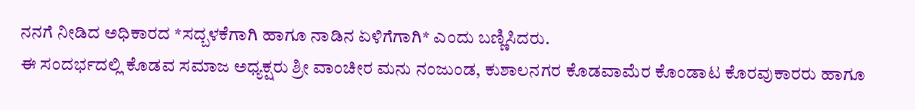ನನಗೆ ನೀಡಿದ ಅಧಿಕಾರದ *ಸದ್ಬಳಕೆಗಾಗಿ ಹಾಗೂ ನಾಡಿನ ಏಳಿಗೆಗಾಗಿ* ಎಂದು ಬಣ್ಣಿಸಿದರು.
ಈ ಸಂದರ್ಭದಲ್ಲಿ ಕೊಡವ ಸಮಾಜ ಅಧ್ಯಕ್ಷರು ಶ್ರೀ ವಾಂಚೀರ ಮನು ನಂಜುಂಡ, ಕುಶಾಲನಗರ ಕೊಡವಾಮೆರ ಕೊಂಡಾಟ ಕೊರವುಕಾರರು ಹಾಗೂ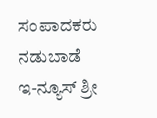ಸಂಪಾದಕರು ನಡುಬಾಡೆ ಇ-ನ್ಯೂಸ್ ಶ್ರೀ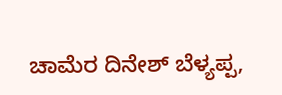ಚಾಮೆರ ದಿನೇಶ್ ಬೆಳ್ಯಪ್ಪ,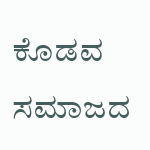ಕೊಡವ ಸಮಾಜದ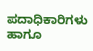ಪದಾಧಿಕಾರಿಗಳು ಹಾಗೂ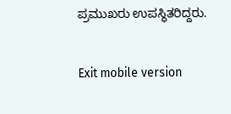ಪ್ರಮುಖರು ಉಪಸ್ಥಿತರಿದ್ದರು.

Exit mobile version